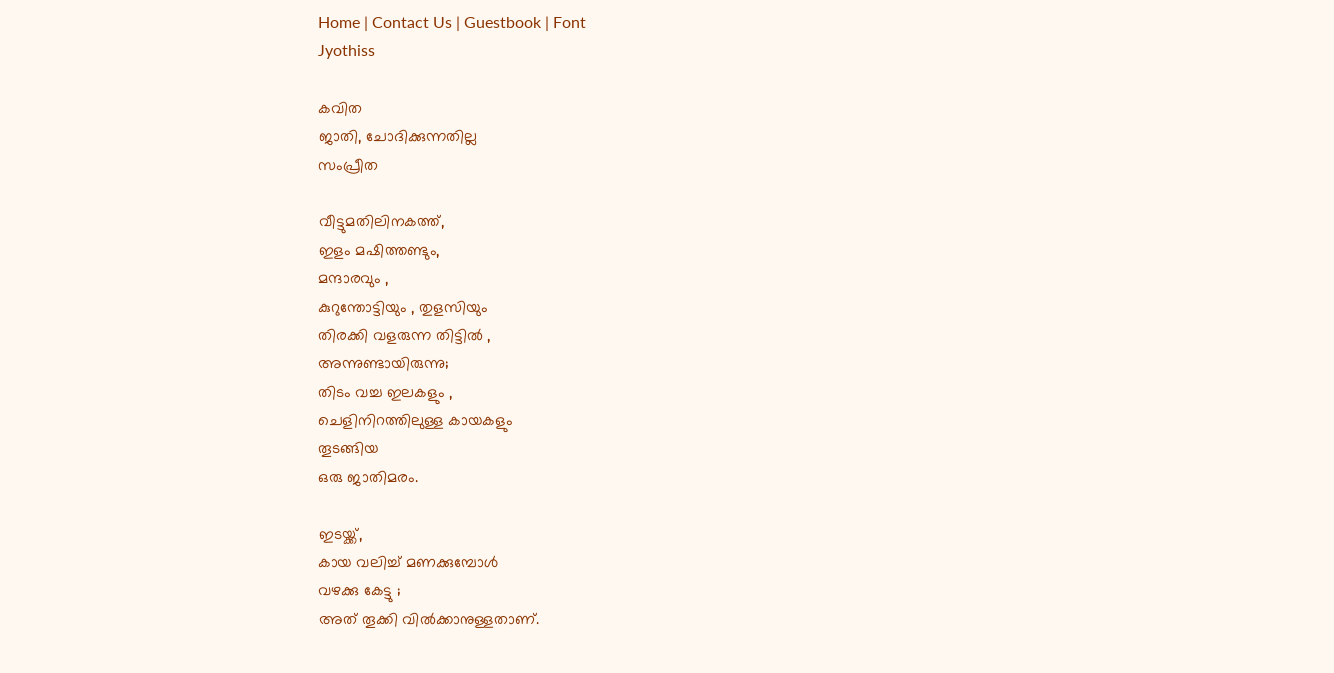Home | Contact Us | Guestbook | Font
Jyothiss

കവിത
ജാതി, ചോദിക്കുന്നതില്ല
സംപ്രീത

വീട്ടുമതിലിനകത്ത്‌,
ഇളം മഷിത്തണ്ടും,
മന്ദാരവും ,
കുറുന്തോട്ടിയും , തുളസിയും
തിരക്കി വളരുന്ന തിട്ടിൽ ,
അന്നുണ്ടായിരുന്നു;
തിടം വച്ച ഇലകളും ,
ചെളിനിറത്തിലുള്ള കായകളും
തൂടങ്ങിയ
ഒരു ജാതിമരം.

ഇടയ്ക്ക്‌,
കായ വലിച്ച്‌ മണക്കുമ്പോൾ
വഴക്കു കേട്ടു ;
അത്‌ തൂക്കി വിൽക്കാനുള്ളതാണ്‌.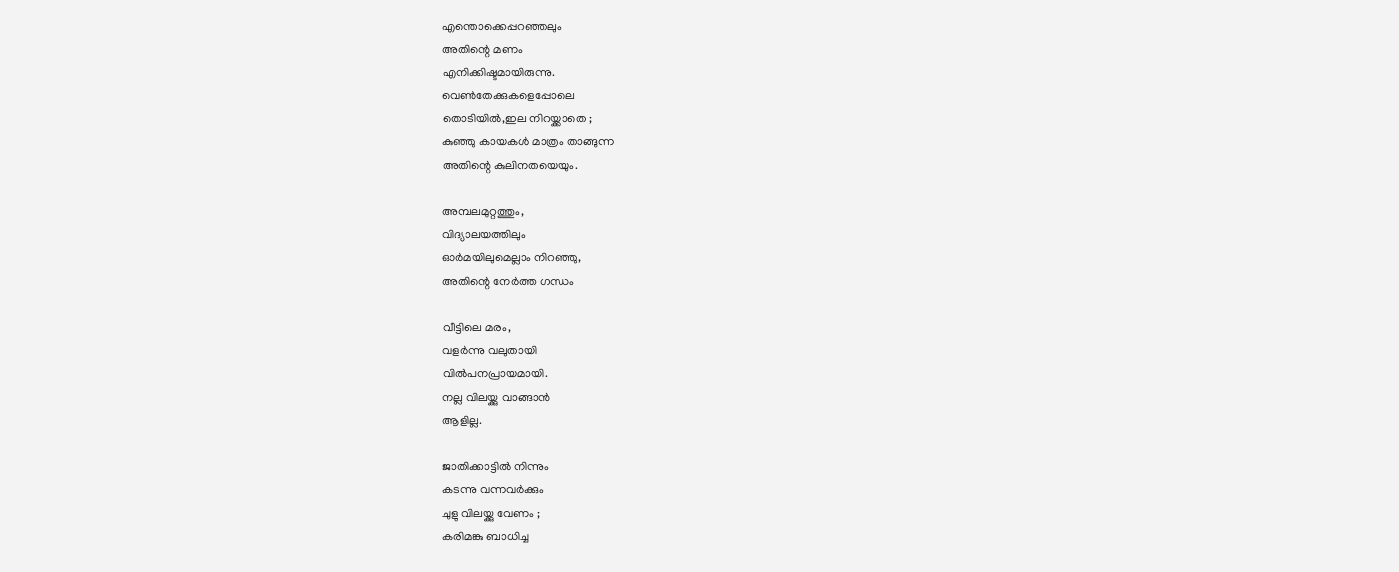എന്തൊക്കെപ്പറഞ്ഞലും
അതിന്റെ മണം
എനിക്കിഷ്ടമായിരുന്നു.
വെൺതേക്കുകളെപ്പോലെ
തൊടിയിൽ,ഇല നിറയ്ക്കാതെ ;
കുഞ്ഞു കായകൾ മാത്രം താങ്ങുന്ന
അതിന്റെ കുലിനതയെയും.

അമ്പലമുറ്റത്തും,
വിദ്യാലയത്തിലും
ഓർമയിലുമെല്ലാം നിറഞ്ഞു,
അതിന്റെ നേർത്ത ഗന്ധം

വീട്ടിലെ മരം,
വളർന്നു വലുതായി
വിൽപനപ്രായമായി.
നല്ല വിലയ്ക്കു വാങ്ങാൻ
ആളില്ല.

ജാതിക്കാട്ടിൽ നിന്നും
കടന്നു വന്നവർക്കും
ചുളു വിലയ്ക്കു വേണം ;
കരിമങ്കു ബാധിച്ച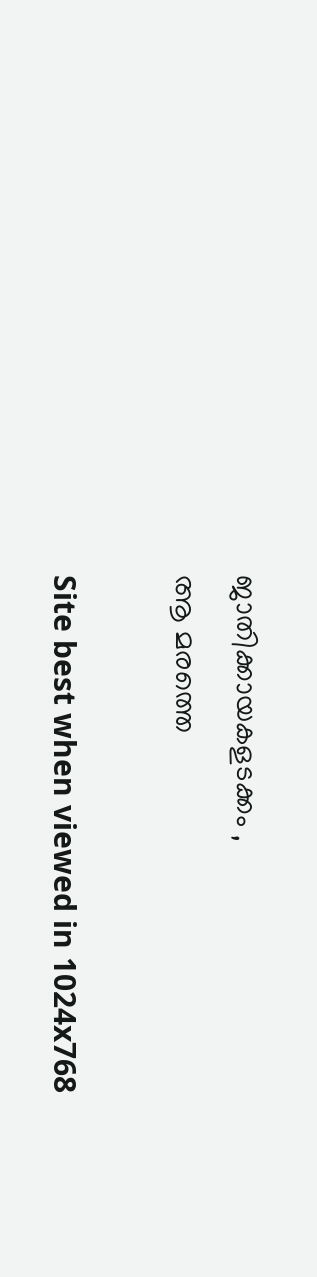ജാതിക്കായകളടക്കം ,
ആ മരത്തെ

Site best when viewed in 1024x768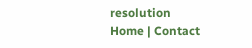resolution
Home | Contact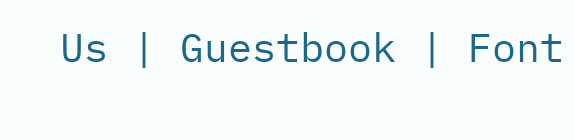Us | Guestbook | Font